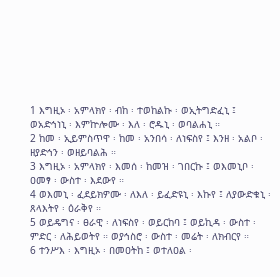1 እግዚኦ ፡ አምላክየ ፡ ብከ ፡ ተወከልኩ ፡ ወኢትግድፈኒ ፤ ወአድኅነኒ ፡ እምኵሎሙ ፡ እለ ፡ ሮዱኒ ፡ ወባልሐኒ ።
2 ከመ ፡ ኢይምስጥዋ ፡ ከመ ፡ አንበሳ ፡ ለነፍስየ ፤ እንዘ ፡ አልቦ ፡ ዘያድኅን ፡ ወዘይባልሕ ።
3 እግዚኦ ፡ አምላክየ ፡ እመሰ ፡ ከመዝ ፡ ገበርኩ ፤ ወእመኒቦ ፡ ዐመፃ ፡ ውስተ ፡ እደውየ ።
4 ወእመኒ ፡ ፈደይክዎሙ ፡ ለእለ ፡ ይፈድዩኒ ፡ እኩየ ፤ ለያውድቁኒ ፡ ጸላእትየ ፡ ዕራቅየ ።
5 ወይዴግና ፡ ፀራዊ ፡ ለነፍስየ ፡ ወይርከባ ፤ ወይኪዳ ፡ ውስተ ፡ ምድር ፡ ለሕይወትየ ። ወያኅስሮ ፡ ውስተ ፡ መሬት ፡ ለክብርየ ።
6 ተንሥእ ፡ እግዚኦ ፡ በመዐትከ ፤ ወተለዐል ፡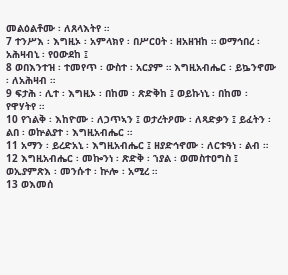መልዕልቶሙ ፡ ለጸላእትየ ።
7 ተንሥእ ፡ እግዚኦ ፡ አምላክየ ፡ በሥርዐት ፡ ዘአዘዝከ ። ወማኅበረ ፡ አሕዛብኒ ፡ የዐውደከ ፤
8 ወበእንተዝ ፡ ተመየጥ ፡ ውስተ ፡ አርያም ። እግዚአብሔር ፡ ይኴንኖሙ ፡ ለአሕዛብ ።
9 ፍታሕ ፡ ሊተ ፡ እግዚኦ ፡ በከመ ፡ ጽድቅከ ፤ ወይኩነኒ ፡ በከመ ፡ የዋሃትየ ።
10 የኀልቅ ፡ እከዮሙ ፡ ለኃጥኣን ፤ ወታረትዖሙ ፡ ለጻድቃን ፤ ይፈትን ፡ ልበ ፡ ወኵልያተ ፡ እግዚአብሔር ።
11 አማን ፡ ይረድአኒ ፡ እግዚአብሔር ፤ ዘያድኅኖሙ ፡ ለርቱዓነ ፡ ልብ ።
12 እግዚአብሔር ፡ መኰንነ ፡ ጽድቅ ፡ ኀያል ፡ ወመስተዐግስ ፤ ወኢያምጽእ ፡ መንሱተ ፡ ኵሎ ፡ አሚረ ።
13 ወእመሰ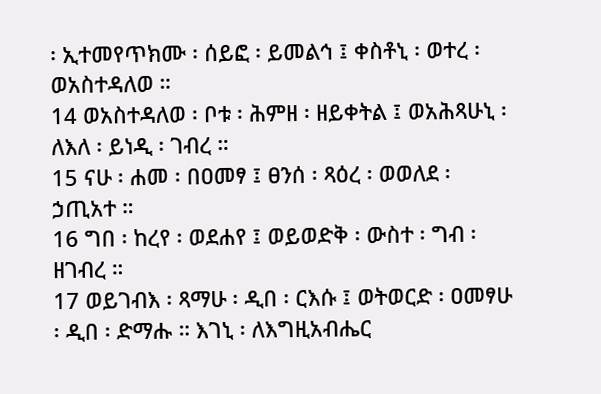፡ ኢተመየጥክሙ ፡ ሰይፎ ፡ ይመልኅ ፤ ቀስቶኒ ፡ ወተረ ፡ ወአስተዳለወ ።
14 ወአስተዳለወ ፡ ቦቱ ፡ ሕምዘ ፡ ዘይቀትል ፤ ወአሕጻሁኒ ፡ ለእለ ፡ ይነዲ ፡ ገብረ ።
15 ናሁ ፡ ሐመ ፡ በዐመፃ ፤ ፀንሰ ፡ ጻዕረ ፡ ወወለደ ፡ ኃጢአተ ።
16 ግበ ፡ ከረየ ፡ ወደሐየ ፤ ወይወድቅ ፡ ውስተ ፡ ግብ ፡ ዘገብረ ።
17 ወይገብእ ፡ ጻማሁ ፡ ዲበ ፡ ርእሱ ፤ ወትወርድ ፡ ዐመፃሁ ፡ ዲበ ፡ ድማሑ ። እገኒ ፡ ለእግዚአብሔር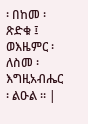፡ በከመ ፡ ጽድቁ ፤ ወእዜምር ፡ ለስመ ፡ እግዚአብሔር ፡ ልዑል ። |